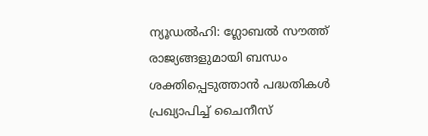ന്യൂഡൽഹി: ഗ്ലോബൽ സൗത്ത് രാജ്യങ്ങളുമായി ബന്ധം ശക്തിപ്പെടുത്താൻ പദ്ധതികൾ പ്രഖ്യാപിച്ച് ചൈനീസ്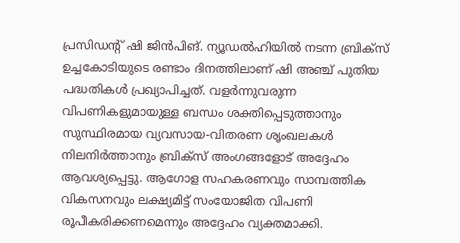പ്രസിഡന്റ് ഷി ജിൻപിങ്. ന്യൂഡൽഹിയിൽ നടന്ന ബ്രിക്സ് ഉച്ചകോടിയുടെ രണ്ടാം ദിനത്തിലാണ് ഷി അഞ്ച് പുതിയ പദ്ധതികൾ പ്രഖ്യാപിച്ചത്. വളർന്നുവരുന്ന വിപണികളുമായുള്ള ബന്ധം ശക്തിപ്പെടുത്താനും സുസ്ഥിരമായ വ്യവസായ-വിതരണ ശൃംഖലകൾ നിലനിർത്താനും ബ്രിക്സ് അംഗങ്ങളോട് അദ്ദേഹം ആവശ്യപ്പെട്ടു. ആഗോള സഹകരണവും സാമ്പത്തിക വികസനവും ലക്ഷ്യമിട്ട് സംയോജിത വിപണി രൂപീകരിക്കണമെന്നും അദ്ദേഹം വ്യക്തമാക്കി.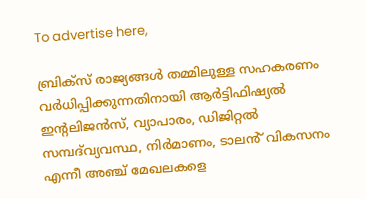To advertise here,

ബ്രിക്സ് രാജ്യങ്ങൾ തമ്മിലുള്ള സഹകരണം വർധിപ്പിക്കുന്നതിനായി ആർട്ടിഫിഷ്യൽ ഇന്റലിജൻസ്, വ്യാപാരം, ഡിജിറ്റൽ സമ്പദ്‌വ്യവസ്ഥ, നിർമാണം, ടാലൻ് വികസനം എന്നീ അഞ്ച് മേഖലകളെ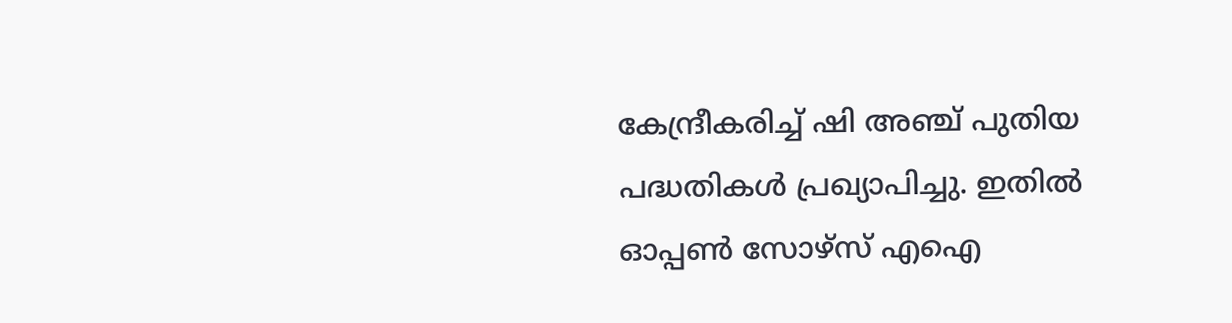കേന്ദ്രീകരിച്ച് ഷി അഞ്ച് പുതിയ പദ്ധതികൾ പ്രഖ്യാപിച്ചു. ഇതിൽ ഓപ്പൺ സോഴ്സ് എഐ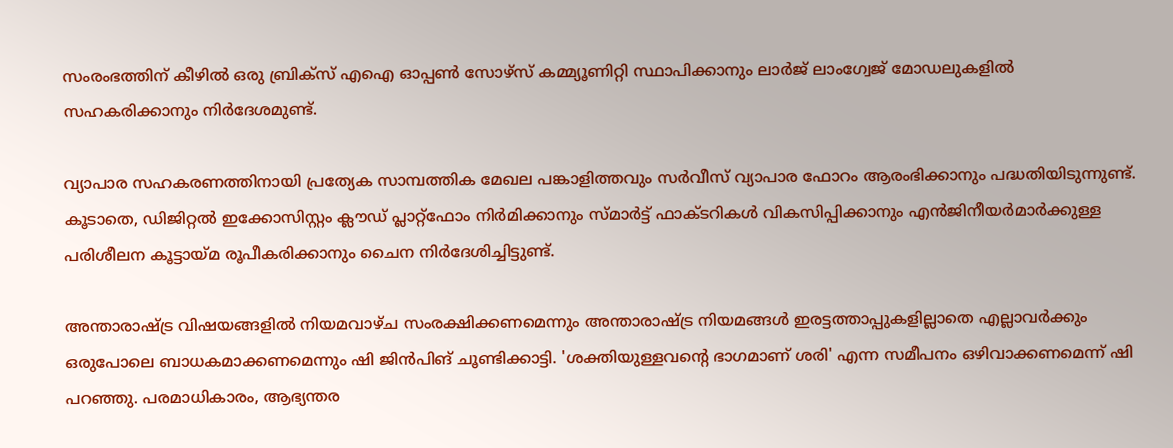സംരംഭത്തിന് കീഴിൽ ഒരു ബ്രിക്സ് എഐ ഓപ്പൺ സോഴ്സ് കമ്മ്യൂണിറ്റി സ്ഥാപിക്കാനും ലാർജ് ലാംഗ്വേജ് മോഡലുകളിൽ സഹകരിക്കാനും നിർദേശമുണ്ട്.

വ്യാപാര സഹകരണത്തിനായി പ്രത്യേക സാമ്പത്തിക മേഖല പങ്കാളിത്തവും സർവീസ് വ്യാപാര ഫോറം ആരംഭിക്കാനും പദ്ധതിയിടുന്നുണ്ട്. കൂടാതെ, ഡിജിറ്റൽ ഇക്കോസിസ്റ്റം ക്ലൗഡ് പ്ലാറ്റ്‌ഫോം നിർമിക്കാനും സ്മാർട്ട് ഫാക്ടറികൾ വികസിപ്പിക്കാനും എൻജിനീയർമാർക്കുള്ള പരിശീലന കൂട്ടായ്മ രൂപീകരിക്കാനും ചൈന നിർദേശിച്ചിട്ടുണ്ട്.

അന്താരാഷ്ട്ര വിഷയങ്ങളിൽ നിയമവാഴ്ച സംരക്ഷിക്കണമെന്നും അന്താരാഷ്ട്ര നിയമങ്ങൾ ഇരട്ടത്താപ്പുകളില്ലാതെ എല്ലാവർക്കും ഒരുപോലെ ബാധകമാക്കണമെന്നും ഷി ജിൻപിങ് ചൂണ്ടിക്കാട്ടി. 'ശക്തിയുള്ളവന്റെ ഭാഗമാണ് ശരി' എന്ന സമീപനം ഒഴിവാക്കണമെന്ന് ഷി പറഞ്ഞു. പരമാധികാരം, ആഭ്യന്തര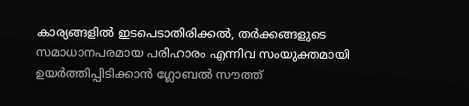കാര്യങ്ങളിൽ ഇടപെടാതിരിക്കൽ, തർക്കങ്ങളുടെ സമാധാനപരമായ പരിഹാരം എന്നിവ സംയുക്തമായി ഉയർത്തിപ്പിടിക്കാൻ ഗ്ലോബൽ സൗത്ത്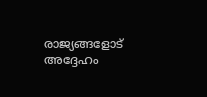രാജ്യങ്ങളോട് അദ്ദേഹം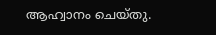ആഹ്വാനം ചെയ്തു.